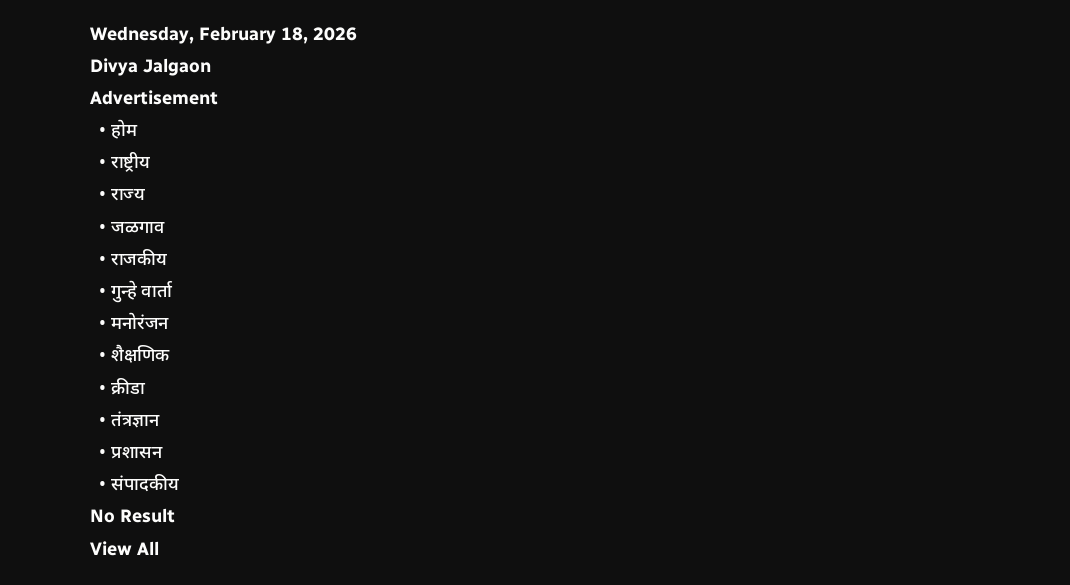Wednesday, February 18, 2026
Divya Jalgaon
Advertisement
  • होम
  • राष्ट्रीय
  • राज्य
  • जळगाव
  • राजकीय
  • गुन्हे वार्ता
  • मनोरंजन
  • शैक्षणिक
  • क्रीडा
  • तंत्रज्ञान
  • प्रशासन
  • संपादकीय
No Result
View All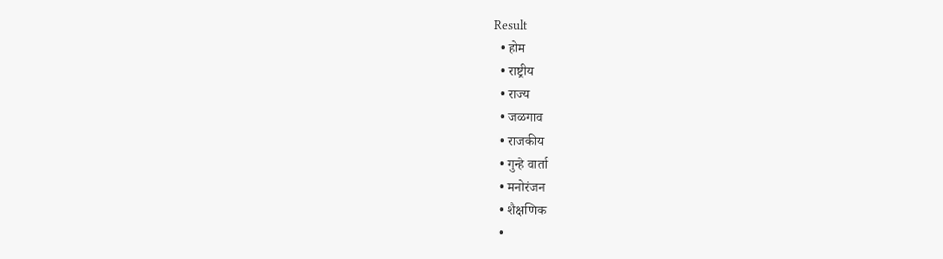Result
  • होम
  • राष्ट्रीय
  • राज्य
  • जळगाव
  • राजकीय
  • गुन्हे वार्ता
  • मनोरंजन
  • शैक्षणिक
  •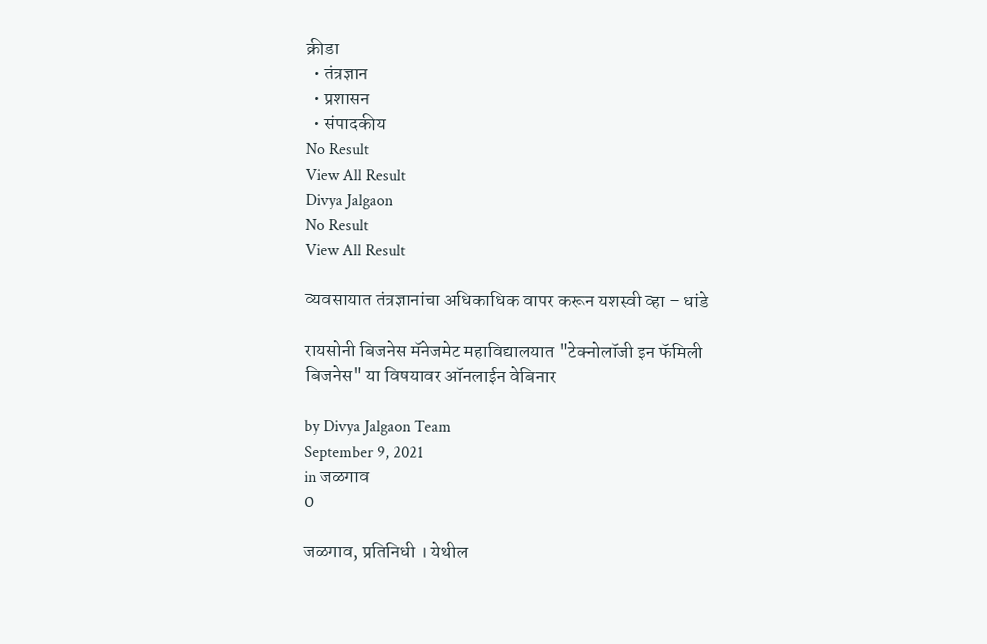क्रीडा
  • तंत्रज्ञान
  • प्रशासन
  • संपादकीय
No Result
View All Result
Divya Jalgaon
No Result
View All Result

व्यवसायात तंत्रज्ञानांचा अधिकाधिक वापर करून यशस्वी व्हा – धांडे

रायसोनी बिजनेस मॅनेजमेट महाविद्यालयात "टेक्नोलॉजी इन फॅमिली बिजनेस" या विषयावर ऑनलाईन वेबिनार

by Divya Jalgaon Team
September 9, 2021
in जळगाव
0

जळगाव, प्रतिनिधी । येथील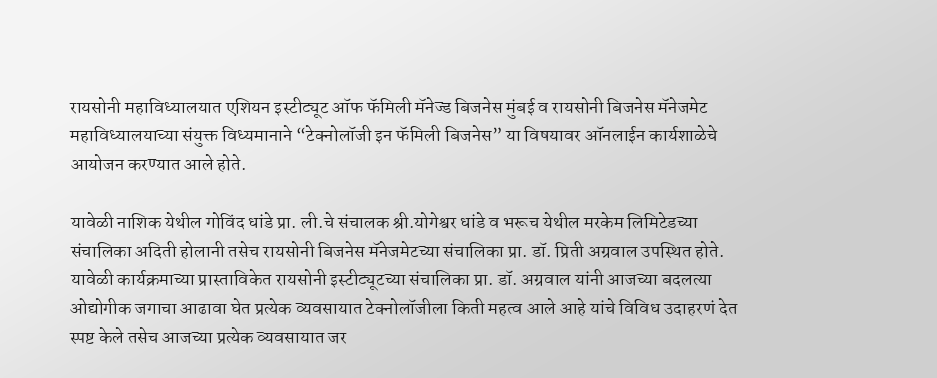रायसोनी महाविध्यालयात एशियन इस्टीट्यूट ऑफ फॅमिली मॅनेज्ड बिजनेस मुंबई व रायसोनी बिजनेस मॅनेजमेट महाविध्यालयाच्या संयुक्त विध्यमानाने “टेक्नोलॉजी इन फॅमिली बिजनेस” या विषयावर ऑनलाईन कार्यशाळेचे आयोजन करण्यात आले होते.

यावेळी नाशिक येथील गोविंद धांडे प्रा. ली.चे संचालक श्री.योगेश्वर धांडे व भरूच येथील मरकेम लिमिटेडच्या संचालिका अदिती होलानी तसेच रायसोनी बिजनेस मॅनेजमेटच्या संचालिका प्रा. डॉ. प्रिती अग्रवाल उपस्थित होते. यावेळी कार्यक्रमाच्या प्रास्ताविकेत रायसोनी इस्टीट्यूटच्या संचालिका प्रा. डॉ. अग्रवाल यांनी आजच्या बदलत्या ओद्योगीक जगाचा आढावा घेत प्रत्येक व्यवसायात टेक्नोलॉजीला किती महत्व आले आहे यांचे विविध उदाहरणं देत स्पष्ट केले तसेच आजच्या प्रत्येक व्यवसायात जर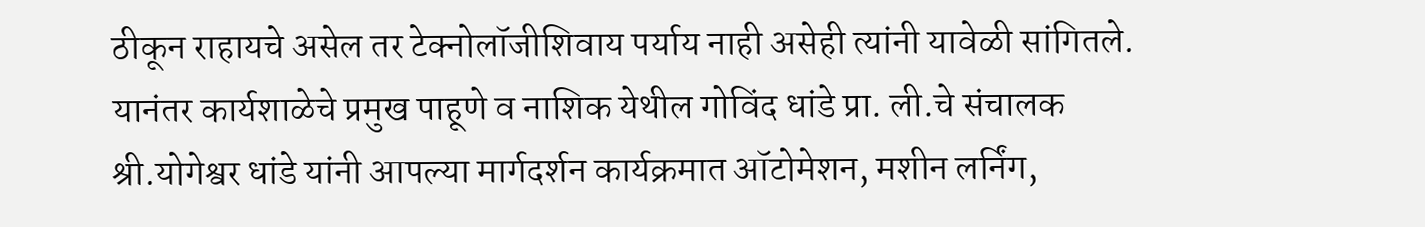ठीकून राहायचे असेल तर टेक्नोलॉजीशिवाय पर्याय नाही असेही त्यांनी यावेळी सांगितले. यानंतर कार्यशाळेचे प्रमुख पाहूणे व नाशिक येथील गोविंद धांडे प्रा. ली.चे संचालक श्री.योगेश्वर धांडे यांनी आपल्या मार्गदर्शन कार्यक्रमात ऑटोमेशन, मशीन लर्निंग,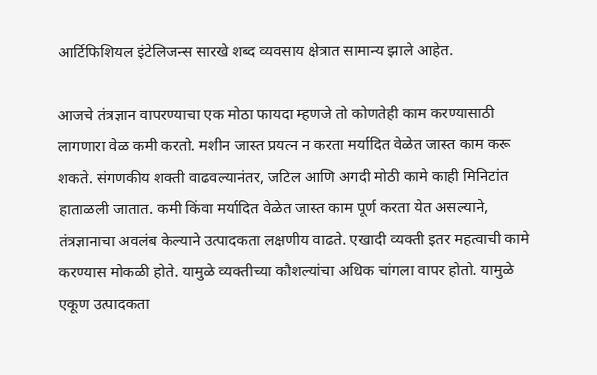आर्टिफिशियल इंटेलिजन्स सारखे शब्द व्यवसाय क्षेत्रात सामान्य झाले आहेत.

आजचे तंत्रज्ञान वापरण्याचा एक मोठा फायदा म्हणजे तो कोणतेही काम करण्यासाठी लागणारा वेळ कमी करतो. मशीन जास्त प्रयत्न न करता मर्यादित वेळेत जास्त काम करू शकते. संगणकीय शक्ती वाढवल्यानंतर, जटिल आणि अगदी मोठी कामे काही मिनिटांत हाताळली जातात. कमी किंवा मर्यादित वेळेत जास्त काम पूर्ण करता येत असल्याने, तंत्रज्ञानाचा अवलंब केल्याने उत्पादकता लक्षणीय वाढते. एखादी व्यक्ती इतर महत्वाची कामे करण्यास मोकळी होते. यामुळे व्यक्तीच्या कौशल्यांचा अधिक चांगला वापर होतो. यामुळे एकूण उत्पादकता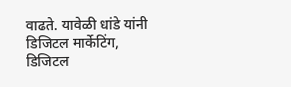वाढते. यावेळी धांडे यांनी डिजिटल मार्केटिंग, डिजिटल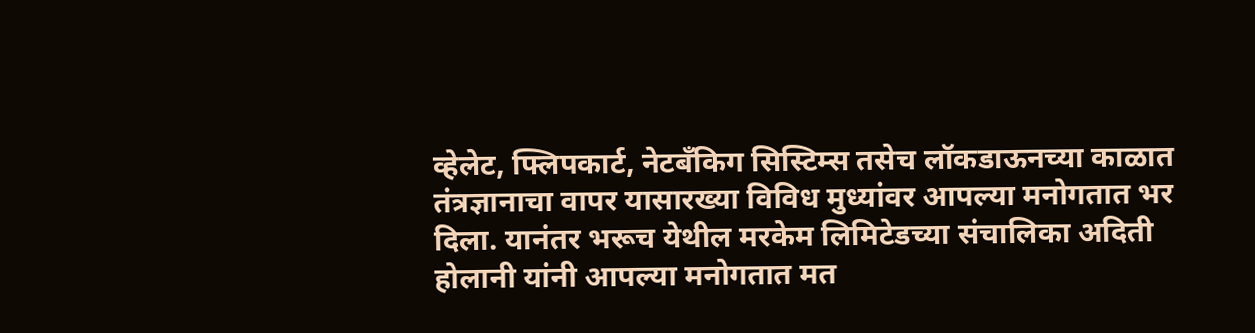व्हेलेट, फ्लिपकार्ट, नेटबँकिग सिस्टिम्स तसेच लॉकडाऊनच्या काळात तंत्रज्ञानाचा वापर यासारख्या विविध मुध्यांवर आपल्या मनोगतात भर दिला. यानंतर भरूच येथील मरकेम लिमिटेडच्या संचालिका अदिती होलानी यांनी आपल्या मनोगतात मत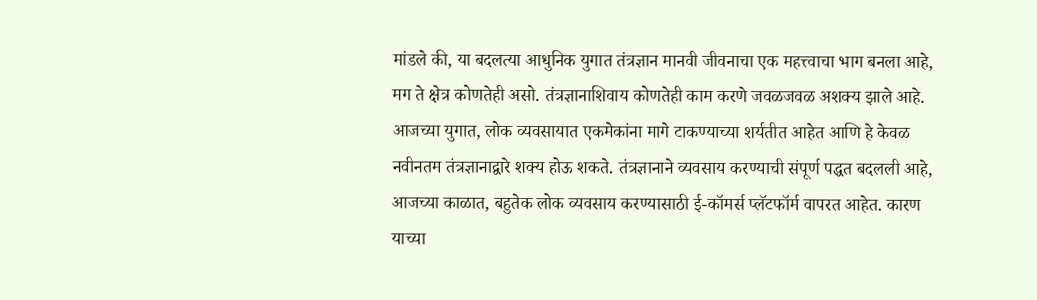मांडले की, या बदलत्या आधुनिक युगात तंत्रज्ञान मानवी जीवनाचा एक महत्त्वाचा भाग बनला आहे, मग ते क्षेत्र कोणतेही असो. तंत्रज्ञानाशिवाय कोणतेही काम करणे जवळजवळ अशक्य झाले आहे. आजच्या युगात, लोक व्यवसायात एकमेकांना मागे टाकण्याच्या शर्यतीत आहेत आणि हे केवळ नवीनतम तंत्रज्ञानाद्वारे शक्य होऊ शकते. तंत्रज्ञानाने व्यवसाय करण्याची संपूर्ण पद्धत बदलली आहे, आजच्या काळात, बहुतेक लोक व्यवसाय करण्यासाठी ई-कॉमर्स प्लॅटफॉर्म वापरत आहेत. कारण याच्या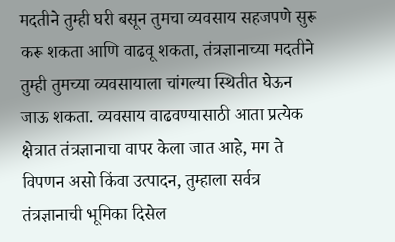मदतीने तुम्ही घरी बसून तुमचा व्यवसाय सहजपणे सुरू करू शकता आणि वाढवू शकता, तंत्रज्ञानाच्या मदतीने तुम्ही तुमच्या व्यवसायाला चांगल्या स्थितीत घेऊन जाऊ शकता. व्यवसाय वाढवण्यासाठी आता प्रत्येक क्षेत्रात तंत्रज्ञानाचा वापर केला जात आहे, मग ते विपणन असो किंवा उत्पादन, तुम्हाला सर्वत्र तंत्रज्ञानाची भूमिका दिसेल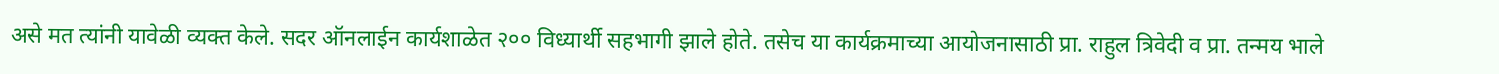असे मत त्यांनी यावेळी व्यक्त केले. सदर ऑनलाईन कार्यशाळेत २०० विध्यार्थी सहभागी झाले होते. तसेच या कार्यक्रमाच्या आयोजनासाठी प्रा. राहुल त्रिवेदी व प्रा. तन्मय भाले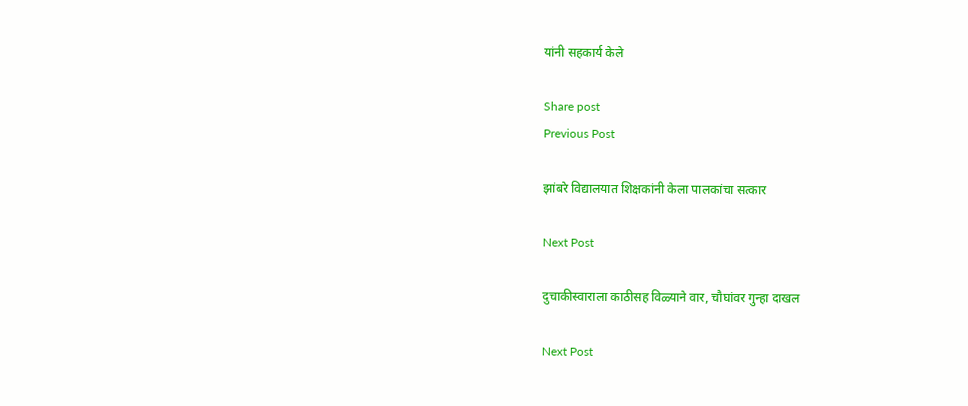यांनी सहकार्य केले

Share post
Previous Post

झांबरे विद्यालयात शिक्षकांनी केला पालकांचा सत्कार

Next Post

दुचाकीस्वाराला काठीसह विळ्याने वार, चौघांवर गुन्हा दाखल

Next Post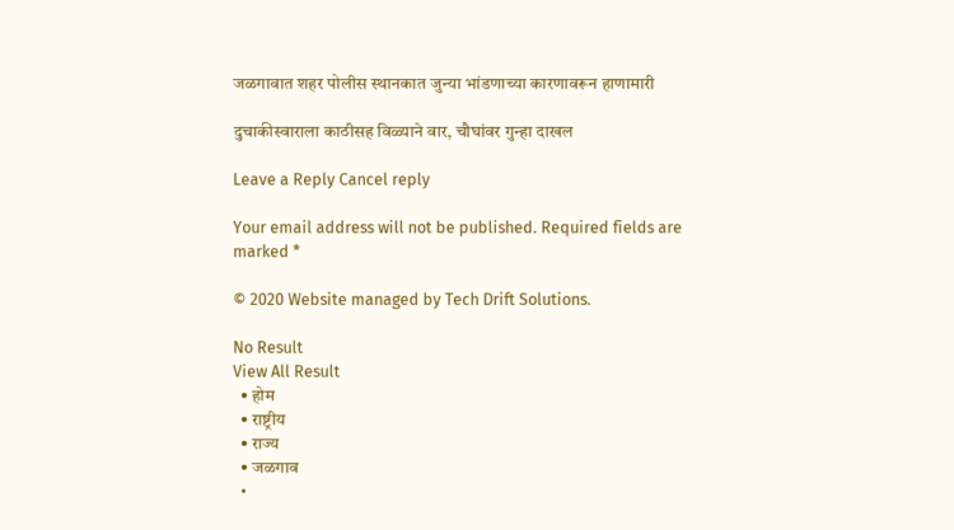जळगावात शहर पोलीस स्थानकात जुन्या भांडणाच्या कारणावरून हाणामारी

दुचाकीस्वाराला काठीसह विळ्याने वार, चौघांवर गुन्हा दाखल

Leave a Reply Cancel reply

Your email address will not be published. Required fields are marked *

© 2020 Website managed by Tech Drift Solutions.

No Result
View All Result
  • होम
  • राष्ट्रीय
  • राज्य
  • जळगाव
  •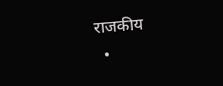राजकीय
  •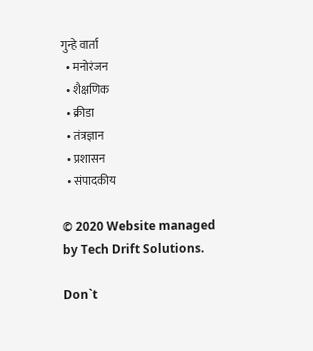गुन्हे वार्ता
  • मनोरंजन
  • शैक्षणिक
  • क्रीडा
  • तंत्रज्ञान
  • प्रशासन
  • संपादकीय

© 2020 Website managed by Tech Drift Solutions.

Don`t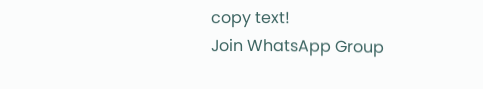copy text!
Join WhatsApp Group